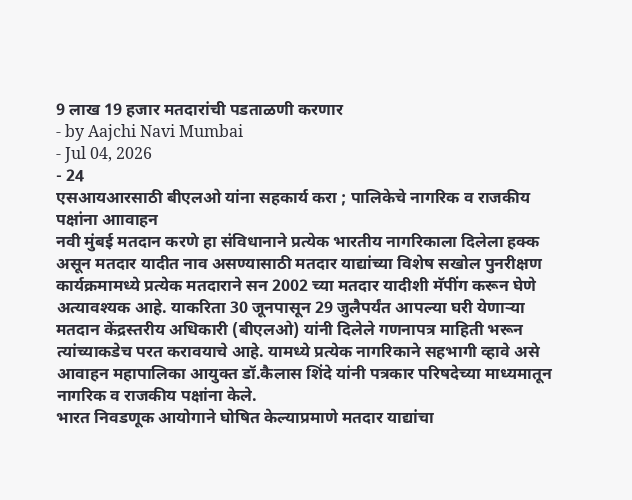9 लाख 19 हजार मतदारांची पडताळणी करणार
- by Aajchi Navi Mumbai
- Jul 04, 2026
- 24
एसआयआरसाठी बीएलओ यांना सहकार्य करा ; पालिकेचे नागरिक व राजकीय पक्षांना आावाहन
नवी मुंबई मतदान करणे हा संविधानाने प्रत्येक भारतीय नागरिकाला दिलेला हक्क असून मतदार यादीत नाव असण्यासाठी मतदार याद्यांच्या विशेष सखोल पुनरीक्षण कार्यक्रमामध्ये प्रत्येक मतदाराने सन 2002 च्या मतदार यादीशी मॅपींग करून घेणे अत्यावश्यक आहे. याकरिता 30 जूनपासून 29 जुलैपर्यंत आपल्या घरी येणाऱ्या मतदान केंद्रस्तरीय अधिकारी (बीएलओ) यांनी दिलेले गणनापत्र माहिती भरून त्यांच्याकडेच परत करावयाचे आहे. यामध्ये प्रत्येक नागरिकाने सहभागी व्हावे असे आवाहन महापालिका आयुक्त डॉ.कैलास शिंदे यांनी पत्रकार परिषदेच्या माध्यमातून नागरिक व राजकीय पक्षांना केले.
भारत निवडणूक आयोगाने घोषित केल्याप्रमाणे मतदार याद्यांचा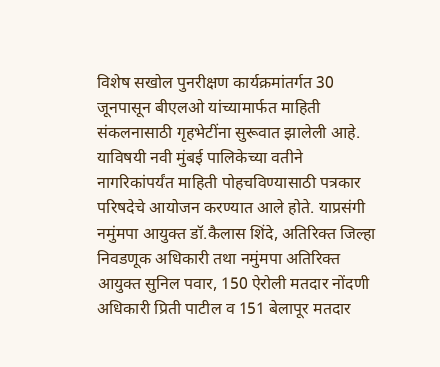विशेष सखोल पुनरीक्षण कार्यक्रमांतर्गत 30 जूनपासून बीएलओ यांच्यामार्फत माहिती संकलनासाठी गृहभेटींना सुरूवात झालेली आहे. याविषयी नवी मुंबई पालिकेच्या वतीने नागरिकांपर्यंत माहिती पोहचविण्यासाठी पत्रकार परिषदेचे आयोजन करण्यात आले होते. याप्रसंगी नमुंमपा आयुक्त डॉ.कैलास शिंदे, अतिरिक्त जिल्हा निवडणूक अधिकारी तथा नमुंमपा अतिरिक्त आयुक्त सुनिल पवार, 150 ऐरोली मतदार नोंदणी अधिकारी प्रिती पाटील व 151 बेलापूर मतदार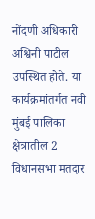नोंदणी अधिकारी अश्विनी पाटील उपस्थित होते. या कार्यक्रमांतर्गत नवी मुंबई पालिका क्षेत्रातील 2 विधानसभा मतदार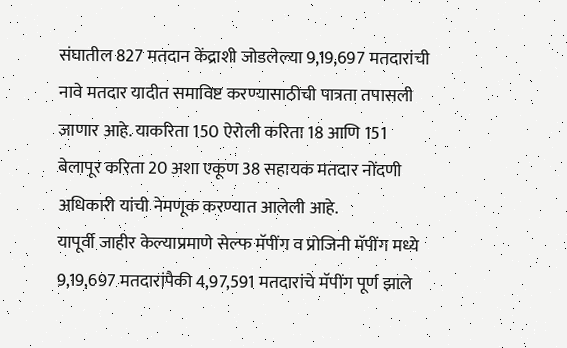संघातील 827 मतदान केंद्राशी जोडलेल्या 9,19,697 मतदारांची नावे मतदार यादीत समाविष्ट करण्यासाठीची पात्रता तपासली जाणार आहे. याकरिता 150 ऐरोली करिता 18 आणि 151 बेलापूर करिता 20 अशा एकूण 38 सहायक मतदार नोंदणी अधिकारी यांची नेमणूक करण्यात आलेली आहे.
यापूर्वी जाहीर केल्याप्रमाणे सेल्फ मॅपींग व प्रोजिनी मॅपींग मध्ये 9,19,697 मतदारांपैकी 4,97,591 मतदारांचे मॅपींग पूर्ण झाले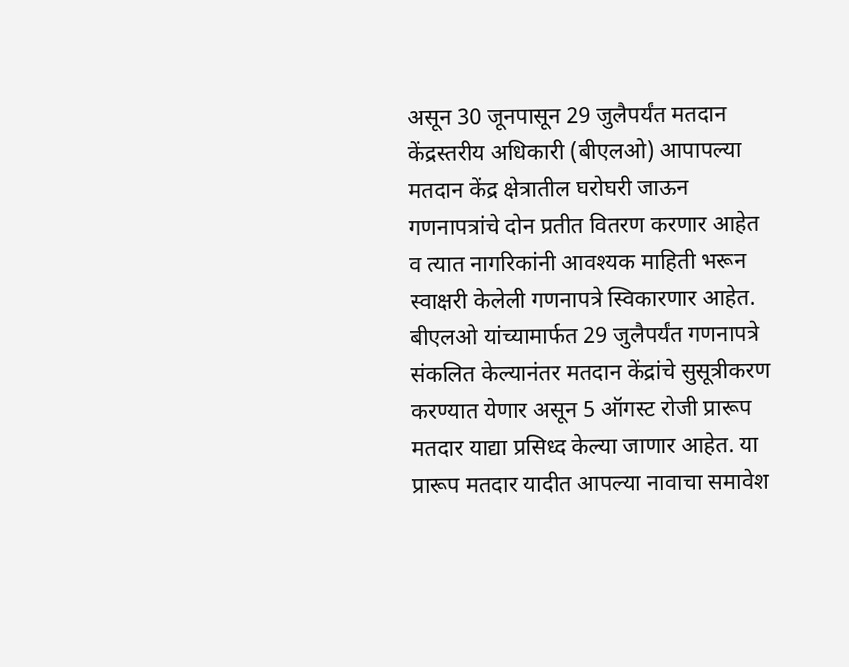असून 30 जूनपासून 29 जुलैपर्यंत मतदान केंद्रस्तरीय अधिकारी (बीएलओ) आपापल्या मतदान केंद्र क्षेत्रातील घरोघरी जाऊन गणनापत्रांचे दोन प्रतीत वितरण करणार आहेत व त्यात नागरिकांनी आवश्यक माहिती भरून स्वाक्षरी केलेली गणनापत्रे स्विकारणार आहेत. बीएलओ यांच्यामार्फत 29 जुलैपर्यंत गणनापत्रे संकलित केल्यानंतर मतदान केंद्रांचे सुसूत्रीकरण करण्यात येणार असून 5 ऑगस्ट रोजी प्रारूप मतदार याद्या प्रसिध्द केल्या जाणार आहेत. या प्रारूप मतदार यादीत आपल्या नावाचा समावेश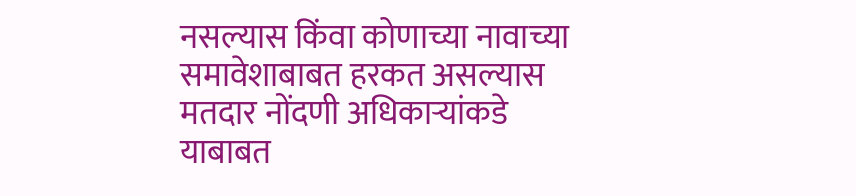नसल्यास किंवा कोणाच्या नावाच्या समावेशाबाबत हरकत असल्यास मतदार नोंदणी अधिकाऱ्यांकडे याबाबत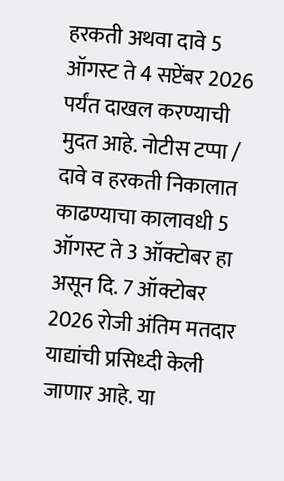हरकती अथवा दावे 5 ऑगस्ट ते 4 सप्टेंबर 2026 पर्यंत दाखल करण्याची मुदत आहे. नोटीस टप्पा / दावे व हरकती निकालात काढण्याचा कालावधी 5 ऑगस्ट ते 3 ऑक्टोबर हा असून दि. 7 ऑक्टोबर 2026 रोजी अंतिम मतदार याद्यांची प्रसिध्दी केली जाणार आहे. या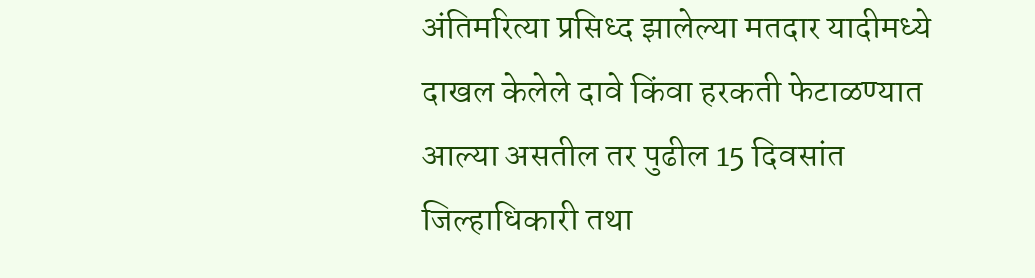अंतिमरित्या प्रसिध्द झालेल्या मतदार यादीमध्ये दाखल केलेले दावे किंवा हरकती फेटाळण्यात आल्या असतील तर पुढील 15 दिवसांत जिल्हाधिकारी तथा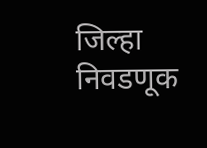जिल्हा निवडणूक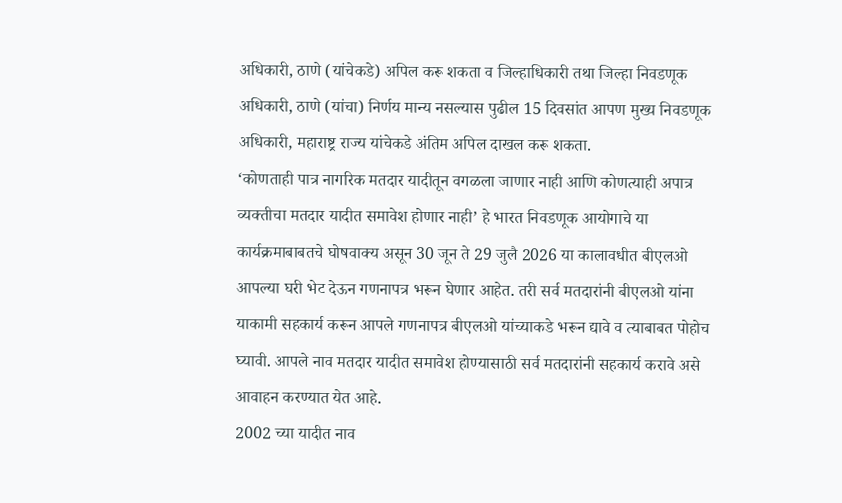अधिकारी, ठाणे (यांचेकडे) अपिल करू शकता व जिल्हाधिकारी तथा जिल्हा निवडणूक अधिकारी, ठाणे (यांचा) निर्णय मान्य नसल्यास पुढील 15 दिवसांत आपण मुख्य निवडणूक अधिकारी, महाराष्ट्र राज्य यांचेकडे अंतिम अपिल दाखल करू शकता.
‘कोणताही पात्र नागरिक मतदार यादीतून वगळला जाणार नाही आणि कोणत्याही अपात्र व्यक्तीचा मतदार यादीत समावेश होणार नाही’ हे भारत निवडणूक आयोगाचे या कार्यक्रमाबाबतचे घोषवाक्य असून 30 जून ते 29 जुलै 2026 या कालावधीत बीएलओ आपल्या घरी भेट देऊन गणनापत्र भरून घेणार आहेत. तरी सर्व मतदारांनी बीएलओ यांना याकामी सहकार्य करून आपले गणनापत्र बीएलओ यांच्याकडे भरून द्यावे व त्याबाबत पोहोच घ्यावी. आपले नाव मतदार यादीत समावेश होण्यासाठी सर्व मतदारांनी सहकार्य करावे असे आवाहन करण्यात येत आहे.
2002 च्या यादीत नाव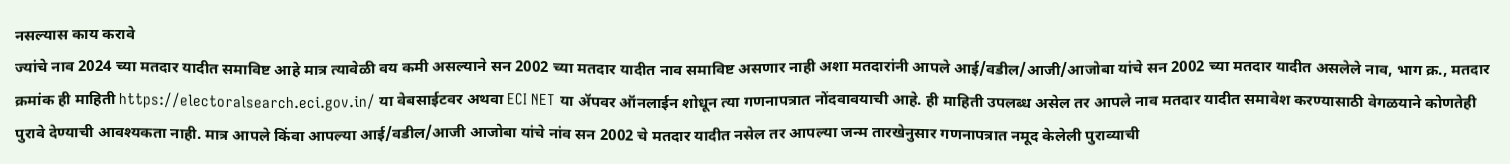नसल्यास काय करावे
ज्यांचे नाव 2024 च्या मतदार यादीत समाविष्ट आहे मात्र त्यावेळी वय कमी असल्याने सन 2002 च्या मतदार यादीत नाव समाविष्ट असणार नाही अशा मतदारांनी आपले आई/वडील/आजी/आजोबा यांचे सन 2002 च्या मतदार यादीत असलेले नाव, भाग क्र., मतदार क्रमांक ही माहिती https://electoralsearch.eci.gov.in/ या वेबसाईटवर अथवा ECI NET या ॲपवर ऑनलाईन शोधून त्या गणनापत्रात नोंदवावयाची आहे. ही माहिती उपलब्ध असेल तर आपले नाव मतदार यादीत समावेश करण्यासाठी वेगळयाने कोणतेही पुरावे देण्याची आवश्यकता नाही. मात्र आपले किंवा आपल्या आई/वडील/आजी आजोबा यांचे नांव सन 2002 चे मतदार यादीत नसेल तर आपल्या जन्म तारखेनुसार गणनापत्रात नमूद केलेली पुराव्याची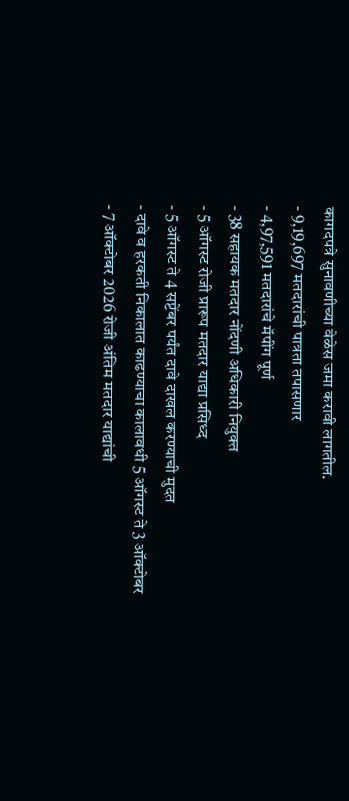कागदपत्रे सुनावणीच्या वेळेस जमा करावी लागतील.
- 9,19,697 मतदारांची पात्रता तपासणार
- 4,97,591 मतदारांचे मॅपींग पूर्ण
- 38 सहायक मतदार नोंदणी अधिकारी नियुक्त
- 5 ऑगस्ट रोजी प्रारूप मतदार याद्या प्रसिध्द
- 5 ऑगस्ट ते 4 सप्टेंबर पर्यंत दावे दाखल करण्याची मुदत
- दावे व हरकती निकालात काढण्याचा कालावधी 5 ऑगस्ट ते 3 ऑक्टोबर
- 7 ऑक्टोबर 2026 रोजी अंतिम मतदार याद्यांची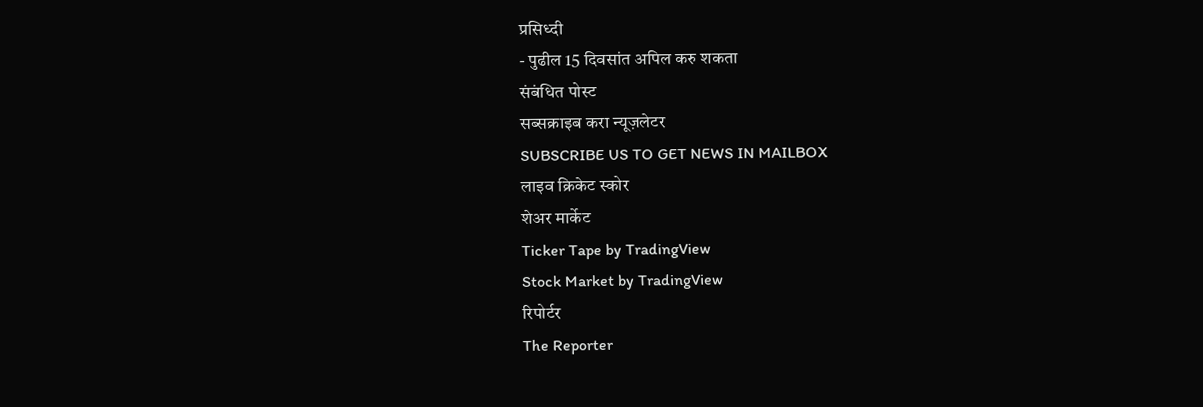प्रसिध्दी
- पुढील 15 दिवसांत अपिल करु शकता
संबंधित पोस्ट
सब्सक्राइब करा न्यूज़लेटर
SUBSCRIBE US TO GET NEWS IN MAILBOX
लाइव क्रिकेट स्कोर
शेअर मार्केट
Ticker Tape by TradingView
Stock Market by TradingView
रिपोर्टर
The Reporter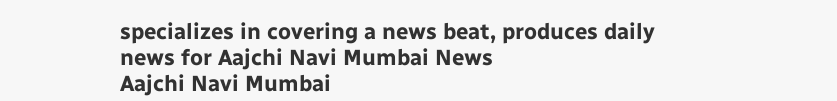specializes in covering a news beat, produces daily news for Aajchi Navi Mumbai News
Aajchi Navi Mumbai